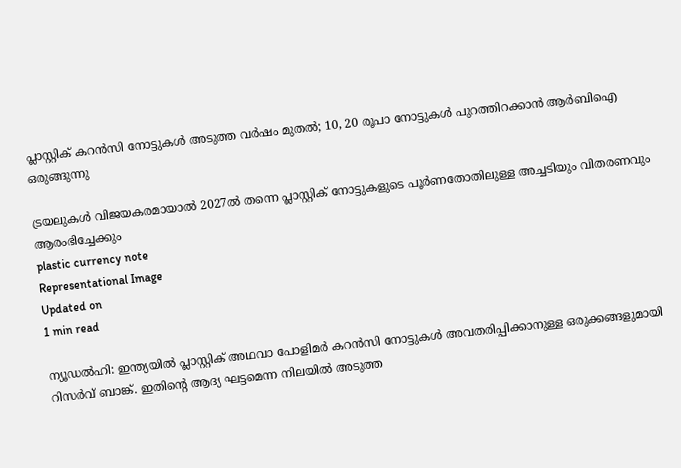പ്ലാസ്റ്റിക് കറന്‍സി നോട്ടുകള്‍ അടുത്ത വര്‍ഷം മുതല്‍; 10, 20 രൂപാ നോട്ടുകള്‍ പുറത്തിറക്കാന്‍ ആര്‍ബിഐ ഒരുങ്ങുന്നു

ട്രയലുകള്‍ വിജയകരമായാല്‍ 2027ല്‍ തന്നെ പ്ലാസ്റ്റിക് നോട്ടുകളുടെ പൂര്‍ണതോതിലുള്ള അച്ചടിയും വിതരണവും ആരംഭിച്ചേക്കും
plastic currency note
Representational Image
Updated on
1 min read

ന്യൂഡല്‍ഹി: ഇന്ത്യയില്‍ പ്ലാസ്റ്റിക് അഥവാ പോളിമര്‍ കറന്‍സി നോട്ടുകള്‍ അവതരിപ്പിക്കാനുള്ള ഒരുക്കങ്ങളുമായി റിസര്‍വ് ബാങ്ക്. ഇതിന്റെ ആദ്യ ഘട്ടമെന്ന നിലയില്‍ അടുത്ത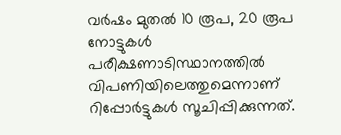വര്‍ഷം മുതല്‍ 10 രൂപ, 20 രൂപ നോട്ടുകള്‍ പരീക്ഷണാടിസ്ഥാനത്തില്‍ വിപണിയിലെത്തുമെന്നാണ് റിപ്പോര്‍ട്ടുകള്‍ സൂചിപ്പിക്കുന്നത്.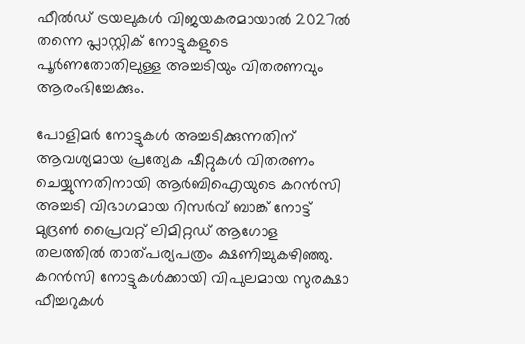ഫീല്‍ഡ് ട്രയലുകള്‍ വിജയകരമായാല്‍ 2027ല്‍ തന്നെ പ്ലാസ്റ്റിക് നോട്ടുകളുടെ പൂര്‍ണതോതിലുള്ള അച്ചടിയും വിതരണവും ആരംഭിച്ചേക്കും.

പോളിമര്‍ നോട്ടുകള്‍ അച്ചടിക്കുന്നതിന് ആവശ്യമായ പ്രത്യേക ഷീറ്റുകള്‍ വിതരണം ചെയ്യുന്നതിനായി ആര്‍ബിഐയുടെ കറന്‍സി അച്ചടി വിഭാഗമായ റിസര്‍വ് ബാങ്ക് നോട്ട് മുദ്രണ്‍ പ്രൈവറ്റ് ലിമിറ്റഡ് ആഗോള തലത്തില്‍ താത്പര്യപത്രം ക്ഷണിച്ചുകഴിഞ്ഞു. കറന്‍സി നോട്ടുകള്‍ക്കായി വിപുലമായ സുരക്ഷാ ഫീച്ചറുകള്‍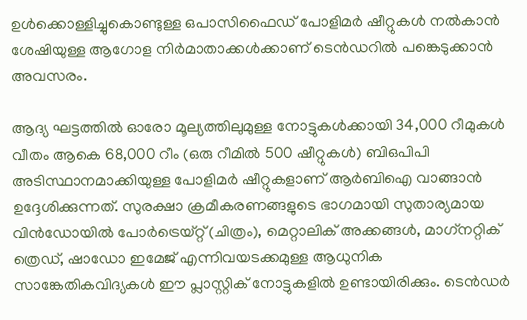ഉള്‍ക്കൊള്ളിച്ചുകൊണ്ടുള്ള ഒപാസിഫൈഡ് പോളിമര്‍ ഷീറ്റുകള്‍ നല്‍കാന്‍ ശേഷിയുള്ള ആഗോള നിര്‍മാതാക്കള്‍ക്കാണ് ടെന്‍ഡറില്‍ പങ്കെടുക്കാന്‍ അവസരം.

ആദ്യ ഘട്ടത്തില്‍ ഓരോ മൂല്യത്തിലുമുള്ള നോട്ടുകള്‍ക്കായി 34,000 റീമുകള്‍ വീതം ആകെ 68,000 റീം (ഒരു റീമില്‍ 500 ഷീറ്റുകള്‍) ബിഒപിപി അടിസ്ഥാനമാക്കിയുള്ള പോളിമര്‍ ഷീറ്റുകളാണ് ആര്‍ബിഐ വാങ്ങാന്‍ ഉദ്ദേശിക്കുന്നത്. സുരക്ഷാ ക്രമീകരണങ്ങളുടെ ഭാഗമായി സുതാര്യമായ വിന്‍ഡോയില്‍ പോര്‍ട്രെയ്റ്റ് (ചിത്രം), മെറ്റാലിക് അക്കങ്ങള്‍, മാഗ്‌നറ്റിക് ത്രെഡ്, ഷാഡോ ഇമേജ് എന്നിവയടക്കമുള്ള ആധുനിക സാങ്കേതികവിദ്യകള്‍ ഈ പ്ലാസ്റ്റിക് നോട്ടുകളില്‍ ഉണ്ടായിരിക്കും. ടെന്‍ഡര്‍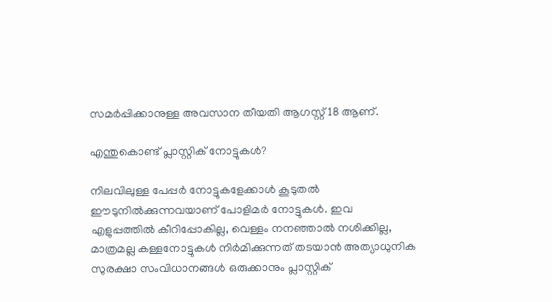സമര്‍പ്പിക്കാനുള്ള അവസാന തീയതി ആഗസ്റ്റ് 18 ആണ്.

എന്തുകൊണ്ട് പ്ലാസ്റ്റിക് നോട്ടുകള്‍?

നിലവിലുള്ള പേപ്പര്‍ നോട്ടുകളേക്കാള്‍ കൂടുതല്‍ ഈടുനില്‍ക്കുന്നവയാണ് പോളിമര്‍ നോട്ടുകള്‍. ഇവ എളുപ്പത്തില്‍ കീറിപ്പോകില്ല, വെള്ളം നനഞ്ഞാല്‍ നശിക്കില്ല, മാത്രമല്ല കള്ളനോട്ടുകള്‍ നിര്‍മിക്കുന്നത് തടയാന്‍ അത്യാധുനിക സുരക്ഷാ സംവിധാനങ്ങള്‍ ഒരുക്കാനും പ്ലാസ്റ്റിക്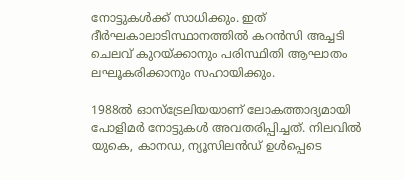നോട്ടുകള്‍ക്ക് സാധിക്കും. ഇത് ദീര്‍ഘകാലാടിസ്ഥാനത്തില്‍ കറന്‍സി അച്ചടി ചെലവ് കുറയ്ക്കാനും പരിസ്ഥിതി ആഘാതം ലഘൂകരിക്കാനും സഹായിക്കും.

1988ല്‍ ഓസ്ട്രേലിയയാണ് ലോകത്താദ്യമായി പോളിമര്‍ നോട്ടുകള്‍ അവതരിപ്പിച്ചത്. നിലവില്‍ യുകെ, കാനഡ, ന്യൂസിലന്‍ഡ് ഉള്‍പ്പെടെ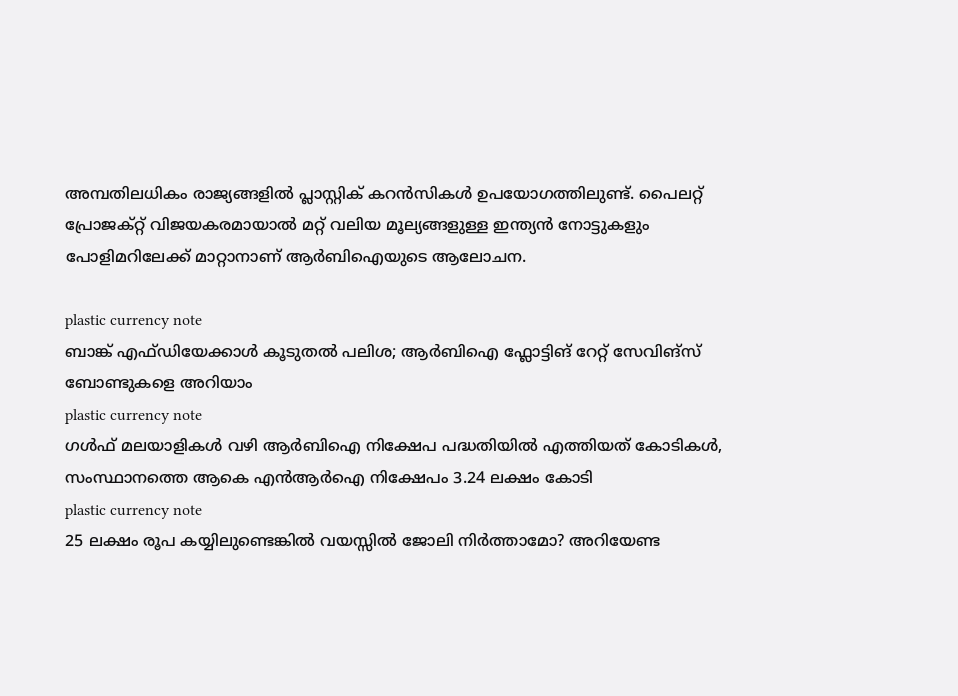അമ്പതിലധികം രാജ്യങ്ങളില്‍ പ്ലാസ്റ്റിക് കറന്‍സികള്‍ ഉപയോഗത്തിലുണ്ട്. പൈലറ്റ് പ്രോജക്റ്റ് വിജയകരമായാല്‍ മറ്റ് വലിയ മൂല്യങ്ങളുള്ള ഇന്ത്യന്‍ നോട്ടുകളും പോളിമറിലേക്ക് മാറ്റാനാണ് ആര്‍ബിഐയുടെ ആലോചന.

plastic currency note
ബാങ്ക് എഫ്ഡിയേക്കാള്‍ കൂടുതല്‍ പലിശ; ആര്‍ബിഐ ഫ്ലോട്ടിങ് റേറ്റ് സേവിങ്സ് ബോണ്ടുകളെ അറിയാം
plastic currency note
ഗള്‍ഫ് മലയാളികള്‍ വഴി ആര്‍ബിഐ നിക്ഷേപ പദ്ധതിയില്‍ എത്തിയത് കോടികള്‍, സംസ്ഥാനത്തെ ആകെ എന്‍ആര്‍ഐ നിക്ഷേപം 3.24 ലക്ഷം കോടി
plastic currency note
25 ലക്ഷം രൂപ കയ്യിലുണ്ടെങ്കിൽ വയസ്സിൽ ജോലി നിർത്താമോ? അറിയേണ്ട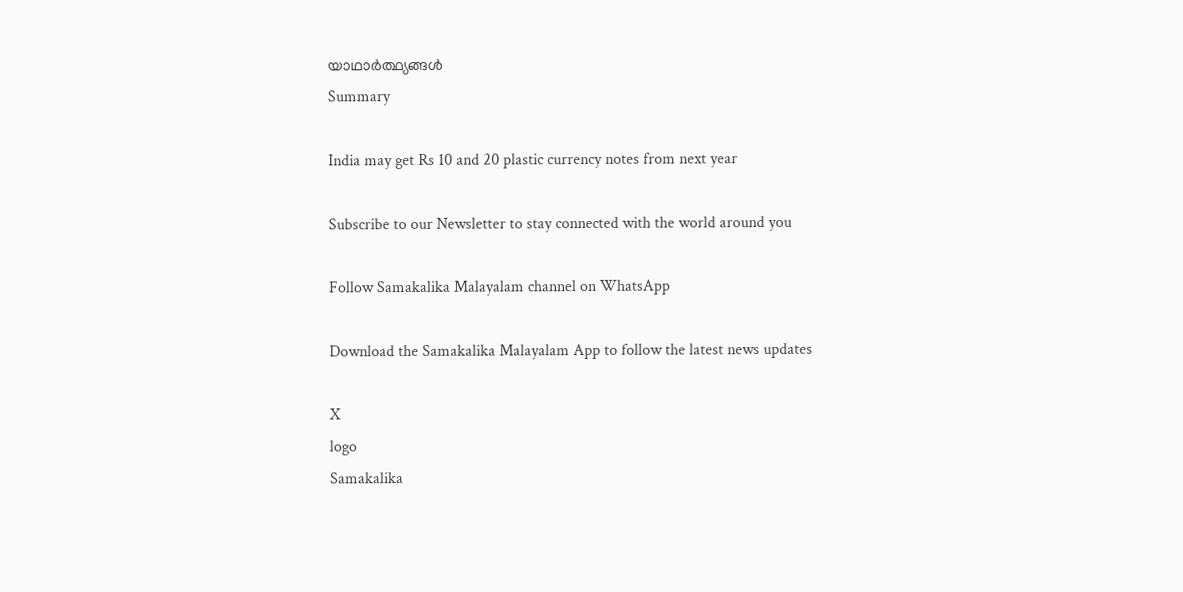യാഥാർത്ഥ്യങ്ങൾ
Summary

India may get Rs 10 and 20 plastic currency notes from next year

Subscribe to our Newsletter to stay connected with the world around you

Follow Samakalika Malayalam channel on WhatsApp

Download the Samakalika Malayalam App to follow the latest news updates

X
logo
Samakalika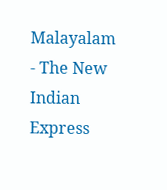Malayalam - The New Indian Express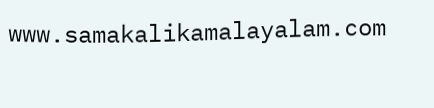www.samakalikamalayalam.com